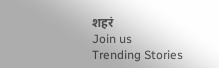शहरं
Join us
Trending Stories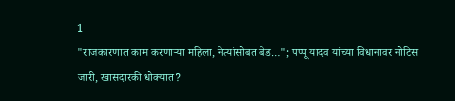1
"राजकारणात काम करणाऱ्या महिला, नेत्यांसोबत बेड…"; पप्पू यादव यांच्या विधानावर नोटिस जारी, खासदारकी धोक्यात?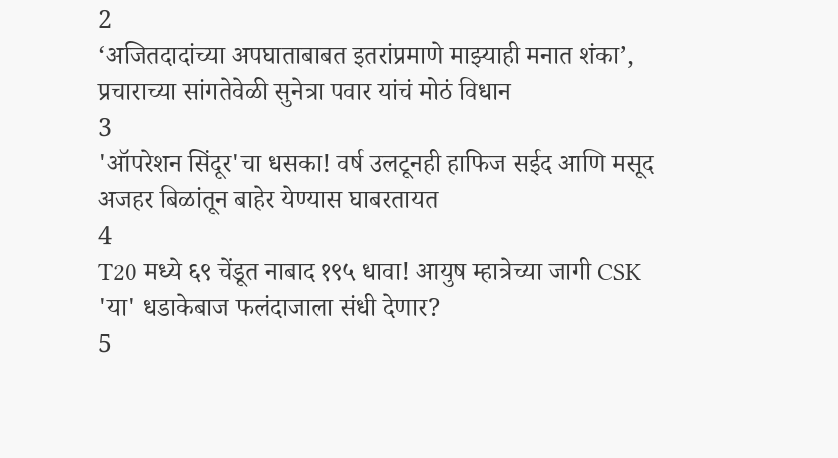2
‘अजितदादांच्या अपघाताबाबत इतरांप्रमाणे माझ्याही मनात शंका’, प्रचाराच्या सांगतेवेळी सुनेत्रा पवार यांचं मोठं विधान
3
'ऑपरेशन सिंदूर'चा धसका! वर्ष उलटूनही हाफिज सईद आणि मसूद अजहर बिळांतून बाहेर येण्यास घाबरतायत
4
T20 मध्ये ६९ चेंडूत नाबाद १९५ धावा! आयुष म्हात्रेच्या जागी CSK 'या' धडाकेबाज फलंदाजाला संधी देणार?
5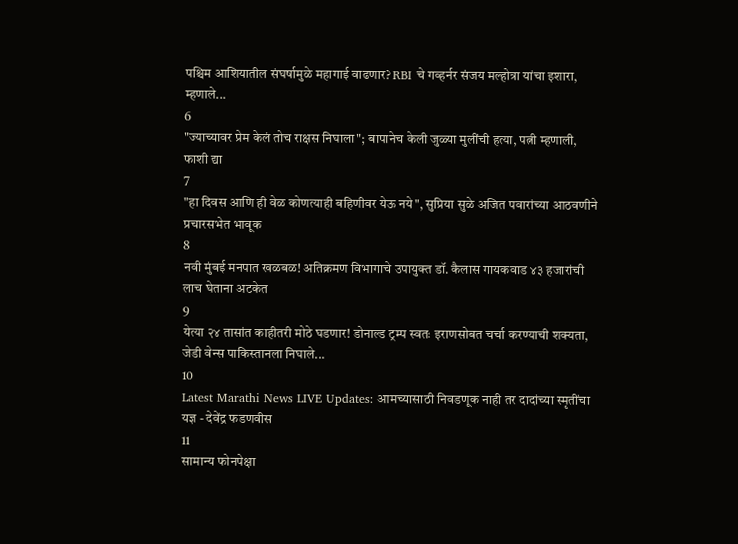पश्चिम आशियातील संघर्षामुळे महागाई वाढणार? RBI चे गव्हर्नर संजय मल्होत्रा यांचा इशारा, म्हणाले...
6
"ज्याच्यावर प्रेम केलं तोच राक्षस निघाला"; बापानेच केली जुळ्या मुलींची हत्या, पत्नी म्हणाली, फाशी द्या
7
"हा दिवस आणि ही वेळ कोणत्याही बहिणीवर येऊ नये", सुप्रिया सुळे अजित पवारांच्या आठवणीने प्रचारसभेत भावूक
8
नवी मुंबई मनपात खळबळ! अतिक्रमण विभागाचे उपायुक्त डॉ. कैलास गायकवाड ४३ हजारांची लाच घेताना अटकेत
9
येत्या २४ तासांत काहीतरी मोठे घडणार! डोनाल्ड ट्रम्प स्वतः इराणसोबत चर्चा करण्याची शक्यता, जेडी वेन्स पाकिस्तानला निघाले...
10
Latest Marathi News LIVE Updates: आमच्यासाठी निवडणूक नाही तर दादांच्या स्मृतींचा यज्ञ - देवेंद्र फडणवीस
11
सामान्य फोनपेक्षा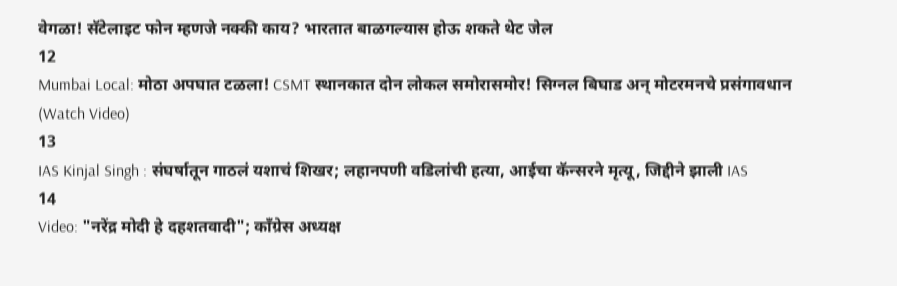वेगळा! सॅटेलाइट फोन म्हणजे नक्की काय? भारतात बाळगल्यास होऊ शकते थेट जेल
12
Mumbai Local: मोठा अपघात टळला! CSMT स्थानकात दोन लोकल समोरासमोर! सिग्नल बिघाड अन् मोटरमनचे प्रसंगावधान (Watch Video)
13
IAS Kinjal Singh : संघर्षातून गाठलं यशाचं शिखर; लहानपणी वडिलांची हत्या, आईचा कॅन्सरने मृत्यू, जिद्दीने झाली IAS
14
Video: "नरेंद्र मोदी हे दहशतवादी"; काँग्रेस अध्यक्ष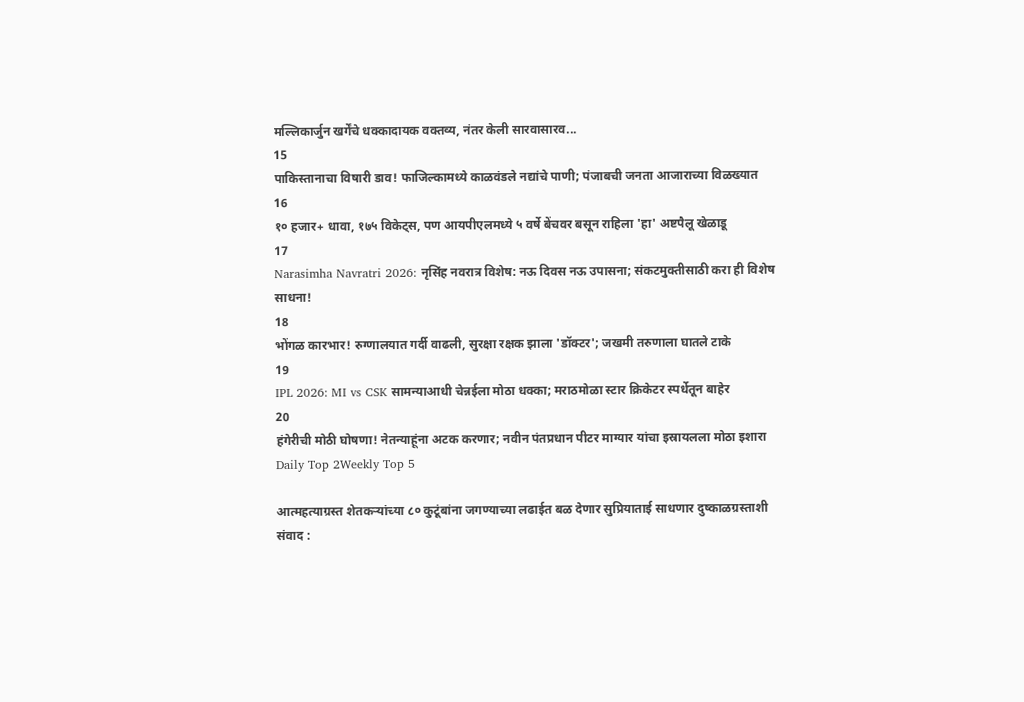मल्लिकार्जुन खर्गेंचे धक्कादायक वक्तव्य, नंतर केली सारवासारव...
15
पाकिस्तानाचा विषारी डाव! फाजिल्कामध्ये काळवंडले नद्यांचे पाणी; पंजाबची जनता आजाराच्या विळख्यात
16
१० हजार+ धावा, १७५ विकेट्स, पण आयपीएलमध्ये ५ वर्षे बेंचवर बसून राहिला 'हा' अष्टपैलू खेळाडू
17
Narasimha Navratri 2026: नृसिंह नवरात्र विशेष: नऊ दिवस नऊ उपासना; संकटमुक्तीसाठी करा ही विशेष साधना!
18
भोंगळ कारभार! रुग्णालयात गर्दी वाढली, सुरक्षा रक्षक झाला 'डॉक्टर'; जखमी तरुणाला घातले टाके
19
IPL 2026: MI vs CSK सामन्याआधी चेन्नईला मोठा धक्का; मराठमोळा स्टार क्रिकेटर स्पर्धेतून बाहेर
20
हंगेरीची मोठी घोषणा! नेतन्याहूंना अटक करणार; नवीन पंतप्रधान पीटर माग्यार यांचा इस्रायलला मोठा इशारा
Daily Top 2Weekly Top 5

आत्महत्याग्रस्त शेतकर्‍यांच्या ८० कुटूंबांना जगण्याच्या लढाईत बळ देणार सुप्रियाताई साधणार दुष्काळग्रस्ताशी संवाद :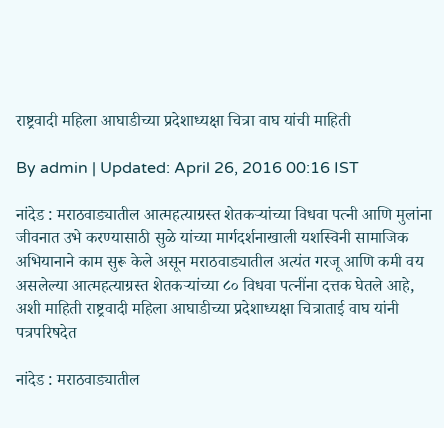राष्ट्रवादी महिला आघाडीच्या प्रदेशाध्यक्षा चित्रा वाघ यांची माहिती

By admin | Updated: April 26, 2016 00:16 IST

नांदेड : मराठवाड्यातील आत्महत्याग्रस्त शेतकर्‍यांच्या विधवा पत्नी आणि मुलांना जीवनात उभे करण्यासाठी सुळे यांच्या मार्गदर्शनाखाली यशस्विनी सामाजिक अभियानाने काम सुरू केले असून मराठवाड्यातील अत्यंत गरजू आणि कमी वय असलेल्या आत्महत्याग्रस्त शेतकर्‍यांच्या ८० विधवा पत्नींना दत्तक घेतले आहे, अशी माहिती राष्ट्रवादी महिला आघाडीच्या प्रदेशाध्यक्षा चित्राताई वाघ यांनी पत्रपरिषदेत

नांदेड : मराठवाड्यातील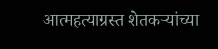आत्महत्याग्रस्त शेतकर्‍यांच्या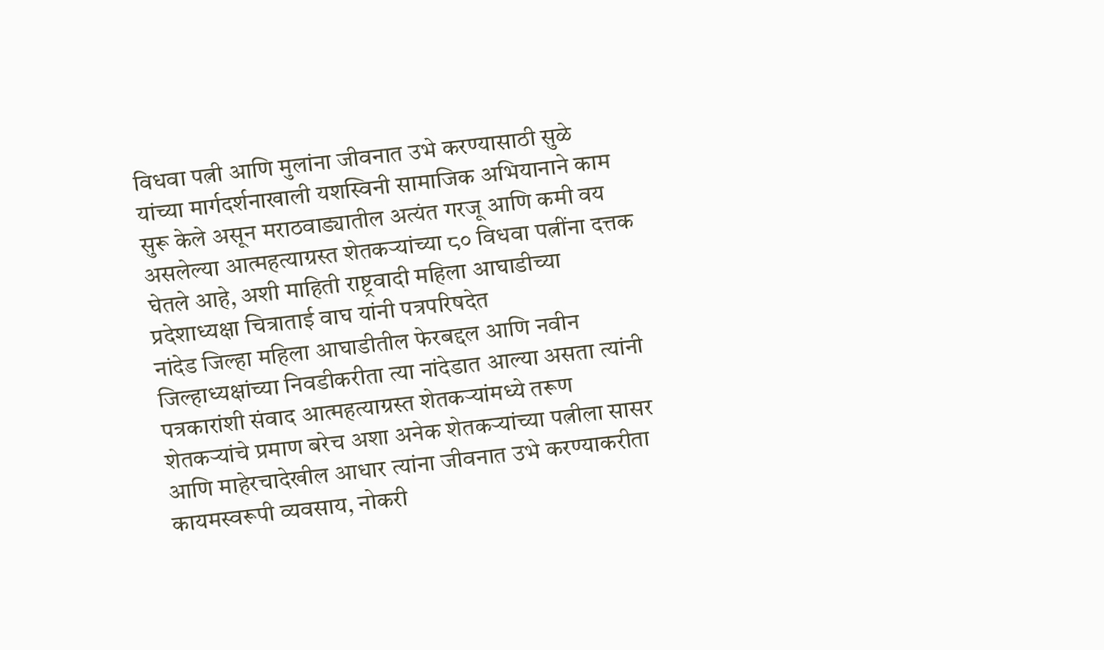विधवा पत्नी आणि मुलांना जीवनात उभे करण्यासाठी सुळे यांच्या मार्गदर्शनाखाली यशस्विनी सामाजिक अभियानाने काम सुरू केले असून मराठवाड्यातील अत्यंत गरजू आणि कमी वय असलेल्या आत्महत्याग्रस्त शेतकर्‍यांच्या ८० विधवा पत्नींना दत्तक घेतले आहे, अशी माहिती राष्ट्रवादी महिला आघाडीच्या प्रदेशाध्यक्षा चित्राताई वाघ यांनी पत्रपरिषदेत
नांदेड जिल्हा महिला आघाडीतील फेरबद्दल आणि नवीन जिल्हाध्यक्षांच्या निवडीकरीता त्या नांदेडात आल्या असता त्यांनी पत्रकारांशी संवाद आत्महत्याग्रस्त शेतकर्‍यांमध्ये तरूण शेतकर्‍यांचे प्रमाण बरेच अशा अनेक शेतकर्‍यांच्या पत्नीला सासर आणि माहेरचादेखील आधार त्यांना जीवनात उभे करण्याकरीता कायमस्वरूपी व्यवसाय, नोकरी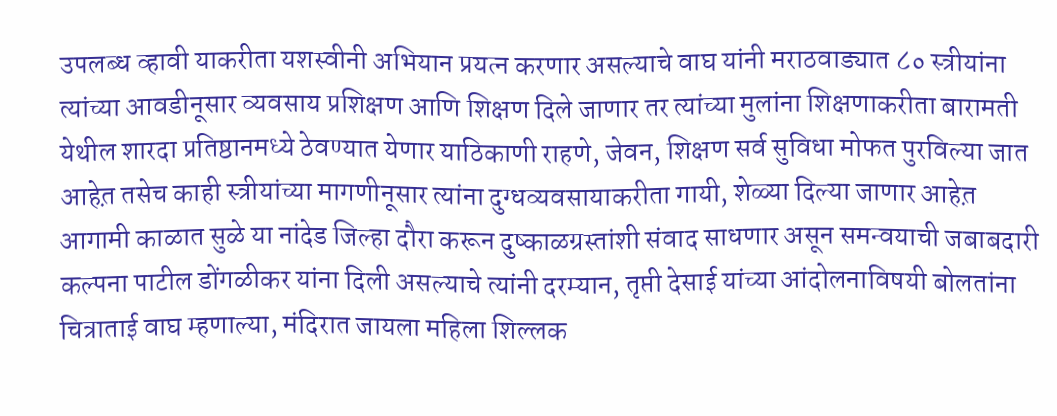उपलब्ध व्हावी याकरीता यशस्वीनी अभियान प्रयत्न करणार असल्याचे वाघ यांनी मराठवाड्यात ८० स्त्रीयांना त्यांच्या आवडीनूसार व्यवसाय प्रशिक्षण आणि शिक्षण दिले जाणार तर त्यांच्या मुलांना शिक्षणाकरीता बारामती येथील शारदा प्रतिष्ठानमध्ये ठेवण्यात येणार याठिकाणी राहणे, जेवन, शिक्षण सर्व सुविधा मोफत पुरविल्या जात आहेत़ तसेच काही स्त्रीयांच्या मागणीनूसार त्यांना दुग्धव्यवसायाकरीता गायी, शेळ्या दिल्या जाणार आहेत़ आगामी काळात सुळे या नांदेड जिल्हा दौरा करून दुष्काळग्रस्तांशी संवाद साधणार असून समन्वयाची जबाबदारी कल्पना पाटील डोंगळीकर यांना दिली असल्याचे त्यांनी दरम्यान, तृप्ती देसाई यांच्या आंदोलनाविषयी बोलतांना चित्राताई वाघ म्हणाल्या, मंदिरात जायला महिला शिल्लक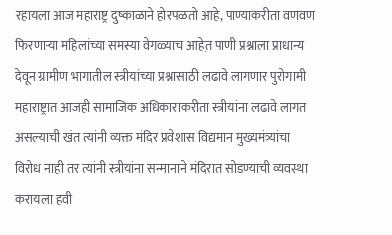रहायला आज महाराष्ट्र दुष्काळाने होरपळतो आहे, पाण्याकरीता वणवण फिरणार्‍या महिलांच्या समस्या वेगळ्याच आहेत़ पाणी प्रश्नाला प्राधान्य देवून ग्रामीण भागातील स्त्रीयांच्या प्रश्नासाठी लढावे लागणार पुरोगामी महाराष्ट्रात आजही सामाजिक अधिकाराकरीता स्त्रीयांना लढावे लागत असल्याची खंत त्यांनी व्यक्त मंदिर प्रवेशास विद्यमान मुख्यमंत्र्यांचा विरोध नाही तर त्यांनी स्त्रीयांना सन्मानाने मंदिरात सोडण्याची व्यवस्था करायला हवी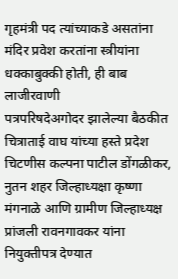गृहमंत्री पद त्यांच्याकडे असतांना मंदिर प्रवेश करतांना स्त्रीयांना धक्काबुक्की होती, ही बाब लाजीरवाणी
पत्रपरिषदेअगोदर झालेल्या बैठकीत चित्राताई वाघ यांच्या हस्ते प्रदेश चिटणीस कल्पना पाटील डोंगळीकर, नुतन शहर जिल्हाध्यक्षा कृष्णा मंगनाळे आणि ग्रामीण जिल्हाध्यक्ष प्रांजली रावनगावकर यांना नियुक्तीपत्र देण्यात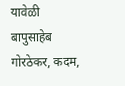यावेळी बापुसाहेब गोरठेकर, कदम,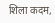शिला कदम,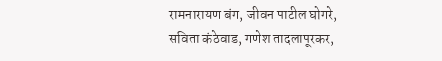रामनारायण बंग, जीवन पाटील घोगरे, सविता कंठेवाड, गणेश तादलापूरकर,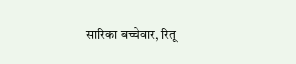सारिका बच्चेवार, रितू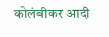कोलंबीकर आदी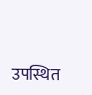उपस्थित